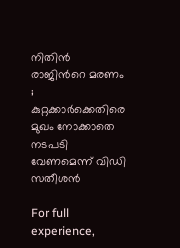നിതിൻ രാജിന്‍റെ മരണം ; കുറ്റക്കാര്‍ക്കെതിരെ മുഖം നോക്കാതെ നടപടി വേണമെന്ന് വിഡി സതീശൻ

For full experience,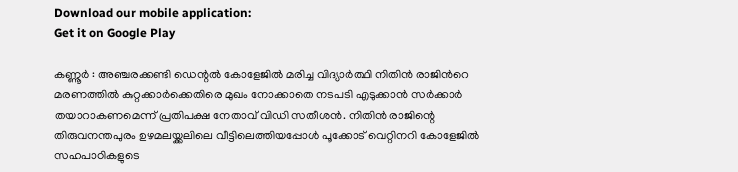Download our mobile application:
Get it on Google Play

കണ്ണൂർ : അഞ്ചരക്കണ്ടി ഡെന്റൽ കോളേജിൽ മരിച്ച വിദ്യാർത്ഥി നിതിൻ രാജിന്‍റെ മരണത്തിൽ കുറ്റക്കാര്‍ക്കെതിരെ മുഖം നോക്കാതെ നടപടി എടുക്കാന്‍ സര്‍ക്കാര്‍ തയാറാകണമെന്ന് പ്രതിപക്ഷ നേതാവ് വിഡി സതീശൻ. നിതിന്‍ രാജിന്റെ തിരുവനന്തപുരം ഉഴമലയ്ക്കലിലെ വീട്ടിലെത്തിയപ്പോള്‍ പൂക്കോട് വെറ്റിനറി കോളേജില്‍ സഹപാഠികളുടെ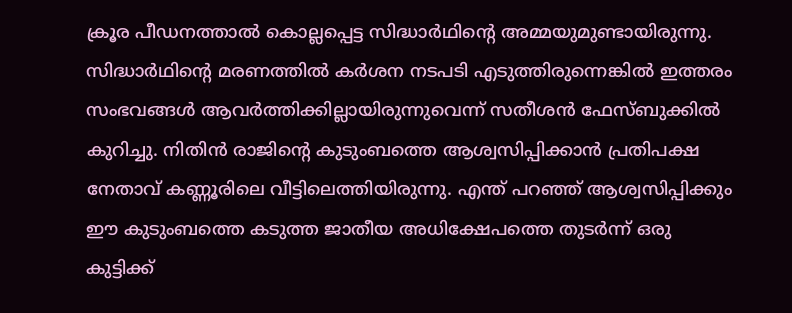ക്രൂര പീഡനത്താല്‍ കൊല്ലപ്പെട്ട സിദ്ധാര്‍ഥിന്റെ അമ്മയുമുണ്ടായിരുന്നു. സിദ്ധാര്‍ഥിന്റെ മരണത്തില്‍ കര്‍ശന നടപടി എടുത്തിരുന്നെങ്കില്‍ ഇത്തരം സംഭവങ്ങള്‍ ആവര്‍ത്തിക്കില്ലായിരുന്നുവെന്ന് സതീശൻ ഫേസ്ബുക്കിൽ കുറിച്ചു. നിതിൻ രാജിന്റെ കുടുംബത്തെ ആശ്വസിപ്പിക്കാൻ പ്രതിപക്ഷ നേതാവ് കണ്ണൂരിലെ വീട്ടിലെത്തിയിരുന്നു. എന്ത് പറഞ്ഞ് ആശ്വസിപ്പിക്കും ഈ കുടുംബത്തെ കടുത്ത ജാതീയ അധിക്ഷേപത്തെ തുടര്‍ന്ന് ഒരു കുട്ടിക്ക്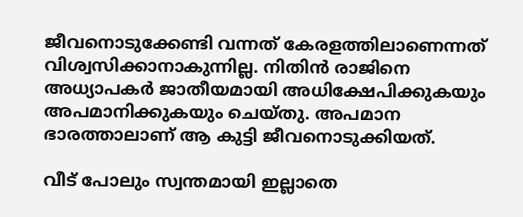ജീവനൊടുക്കേണ്ടി വന്നത് കേരളത്തിലാണെന്നത് വിശ്വസിക്കാനാകുന്നില്ല. നിതിന്‍ രാജിനെ അധ്യാപകര്‍ ജാതീയമായി അധിക്ഷേപിക്കുകയും അപമാനിക്കുകയും ചെയ്തു. അപമാന ഭാരത്താലാണ് ആ കുട്ടി ജീവനൊടുക്കിയത്.

വീട് പോലും സ്വന്തമായി ഇല്ലാതെ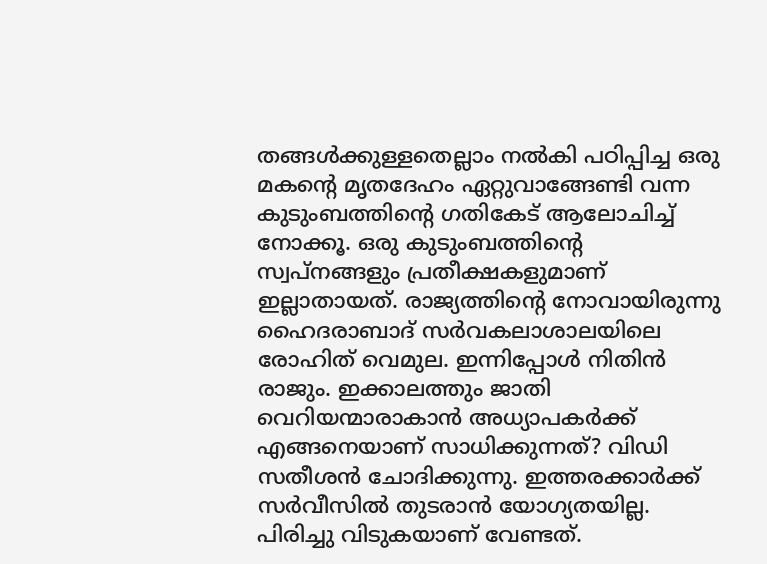തങ്ങള്‍ക്കുള്ളതെല്ലാം നല്‍കി പഠിപ്പിച്ച ഒരു മകന്റെ മൃതദേഹം ഏറ്റുവാങ്ങേണ്ടി വന്ന കുടുംബത്തിന്റെ ഗതികേട് ആലോചിച്ച് നോക്കൂ. ഒരു കുടുംബത്തിന്റെ സ്വപ്നങ്ങളും പ്രതീക്ഷകളുമാണ് ഇല്ലാതായത്. രാജ്യത്തിന്റെ നോവായിരുന്നു ഹൈദരാബാദ് സര്‍വകലാശാലയിലെ രോഹിത് വെമുല. ഇന്നിപ്പോള്‍ നിതിന്‍ രാജും. ഇക്കാലത്തും ജാതി വെറിയന്മാരാകാന്‍ അധ്യാപകര്‍ക്ക് എങ്ങനെയാണ് സാധിക്കുന്നത്? വിഡി സതീശൻ ചോദിക്കുന്നു. ഇത്തരക്കാര്‍ക്ക് സര്‍വീസില്‍ തുടരാന്‍ യോഗ്യതയില്ല. പിരിച്ചു വിടുകയാണ് വേണ്ടത്.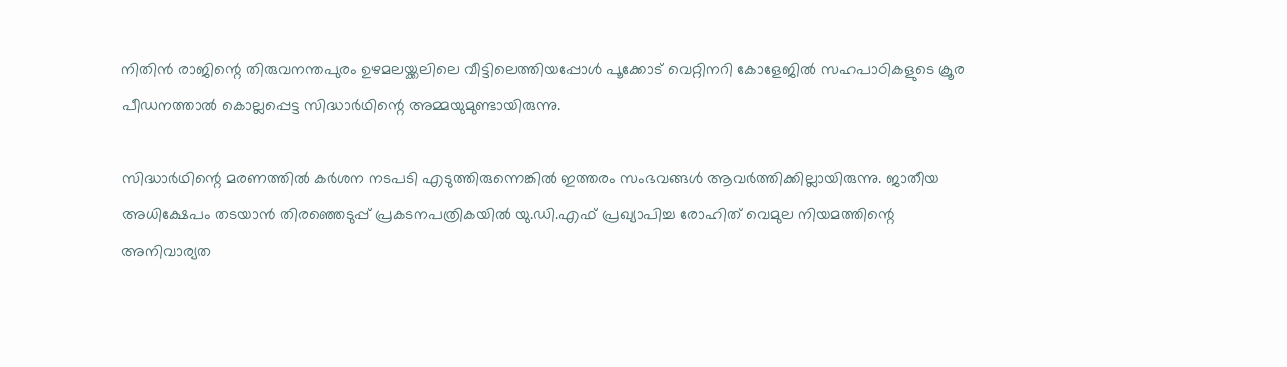നിതിന്‍ രാജിന്റെ തിരുവനന്തപുരം ഉഴമലയ്ക്കലിലെ വീട്ടിലെത്തിയപ്പോള്‍ പൂക്കോട് വെറ്റിനറി കോളേജില്‍ സഹപാഠികളുടെ ക്രൂര പീഡനത്താല്‍ കൊല്ലപ്പെട്ട സിദ്ധാര്‍ഥിന്റെ അമ്മയുമുണ്ടായിരുന്നു.

സിദ്ധാര്‍ഥിന്റെ മരണത്തില്‍ കര്‍ശന നടപടി എടുത്തിരുന്നെങ്കില്‍ ഇത്തരം സംഭവങ്ങള്‍ ആവര്‍ത്തിക്കില്ലായിരുന്നു. ജാതീയ അധിക്ഷേപം തടയാന്‍ തിരഞ്ഞെടുപ്പ് പ്രകടനപത്രികയില്‍ യു.ഡി.എഫ് പ്രഖ്യാപിച്ച രോഹിത് വെമുല നിയമത്തിന്റെ അനിവാര്യത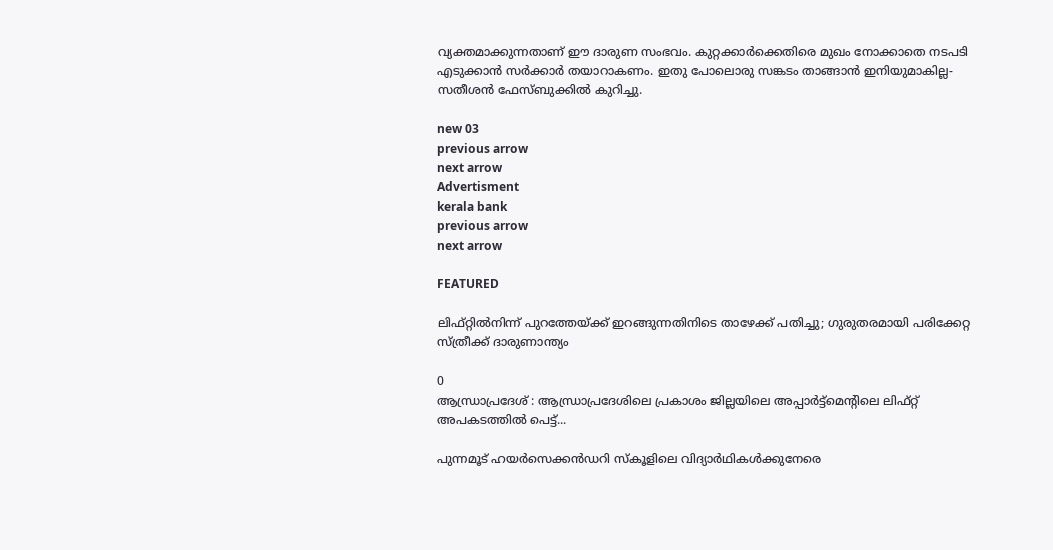വ്യക്തമാക്കുന്നതാണ് ഈ ദാരുണ സംഭവം. കുറ്റക്കാര്‍ക്കെതിരെ മുഖം നോക്കാതെ നടപടി എടുക്കാന്‍ സര്‍ക്കാര്‍ തയാറാകണം. ഇതു പോലൊരു സങ്കടം താങ്ങാന്‍ ഇനിയുമാകില്ല- സതീശൻ ഫേസ്ബുക്കിൽ കുറിച്ചു.

new 03
previous arrow
next arrow
Advertisment
kerala bank
previous arrow
next arrow

FEATURED

ലിഫ്റ്റിൽനിന്ന് പുറത്തേയ്ക്ക് ഇറങ്ങുന്നതിനിടെ താഴേക്ക് പതിച്ചു; ഗുരുതരമായി പരിക്കേറ്റ സ്ത്രീക്ക് ദാരുണാന്ത്യം

0
ആന്ധ്രാപ്രദേശ് : ആന്ധ്രാപ്രദേശിലെ പ്രകാശം ജില്ലയിലെ അപ്പാര്‍ട്ട്‌മെൻ്റിലെ ലിഫ്റ്റ് അപകടത്തില്‍ പെട്ട്...

പുന്നമൂട് ഹയർസെക്കൻഡറി സ്കൂളിലെ വിദ്യാർഥികൾക്കുനേരെ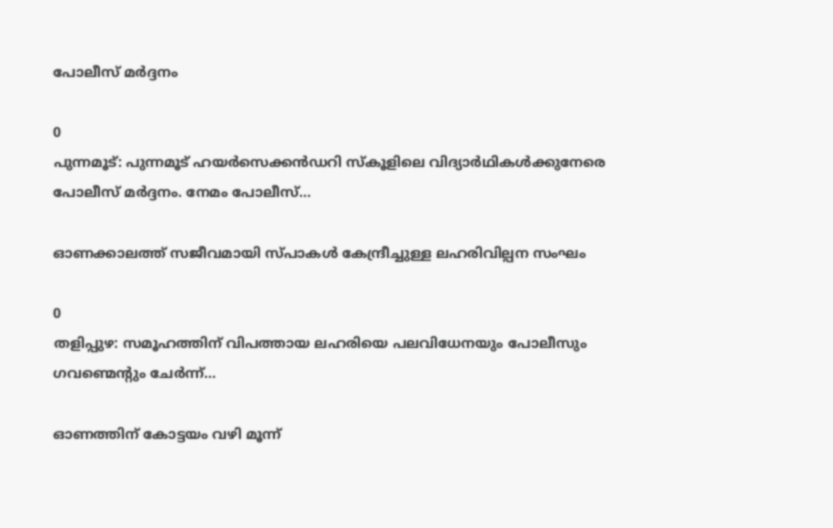പോലീസ് മർദ്ദനം

0
പുന്നമൂട്: പുന്നമൂട് ഹയർസെക്കൻഡറി സ്കൂളിലെ വിദ്യാർഥികൾക്കുനേരെ പോലീസ് മർദ്ദനം. നേമം പോലീസ്...

ഓണക്കാലത്ത് സജീവമായി സ്പാകൾ കേന്ദ്രീച്ചുള്ള ലഹരിവില്പന സംഘം

0
തളിപ്പുഴ: സമൂഹത്തിന് വിപത്തായ ലഹരിയെ പലവിധേനയും പോലീസും ഗവണ്മെന്റും ചേർന്ന്...

ഓണത്തിന് കോട്ടയം വഴി മൂന്ന്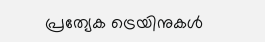പ്രത്യേക ട്രെയിനുകള്‍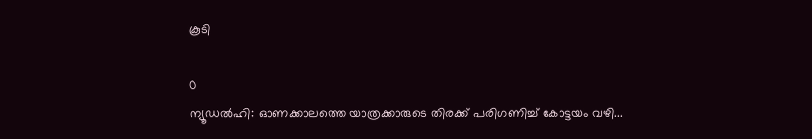കൂടി

0
ന്യൂഡൽഹി: ഓണക്കാലത്തെ യാത്രക്കാരുടെ തിരക്ക് പരിഗണിച്ച് കോട്ടയം വഴി...